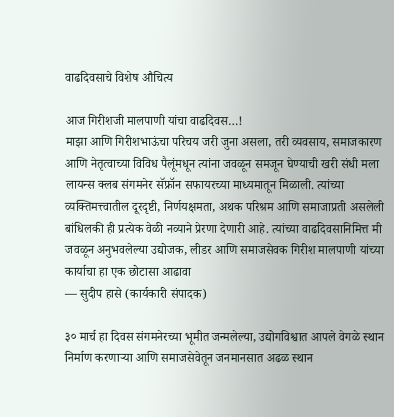वाढदिवसाचे विशेष औचित्य

आज गिरीशजी मालपाणी यांचा वाढदिवस…!
माझा आणि गिरीशभाऊंचा परिचय जरी जुना असला, तरी व्यवसाय, समाजकारण आणि नेतृत्वाच्या विविध पैलूंमधून त्यांना जवळून समजून घेण्याची खरी संधी मला लायन्स क्लब संगमनेर सॅफ्रॉन सफायरच्या माध्यमातून मिळाली. त्यांच्या व्यक्तिमत्त्वातील दूरदृष्टी, निर्णयक्षमता, अथक परिश्रम आणि समाजाप्रती असलेली बांधिलकी ही प्रत्येक वेळी नव्याने प्रेरणा देणारी आहे. त्यांच्या वाढदिवसानिमित्त मी जवळून अनुभवलेल्या उद्योजक, लीडर आणि समाजसेवक गिरीश मालपाणी यांच्या कार्याचा हा एक छोटासा आढावा
— सुदीप हासे (कार्यकारी संपादक)

३० मार्च हा दिवस संगमनेरच्या भूमीत जन्मलेल्या, उद्योगविश्वात आपले वेगळे स्थान निर्माण करणाऱ्या आणि समाजसेवेतून जनमानसात अढळ स्थान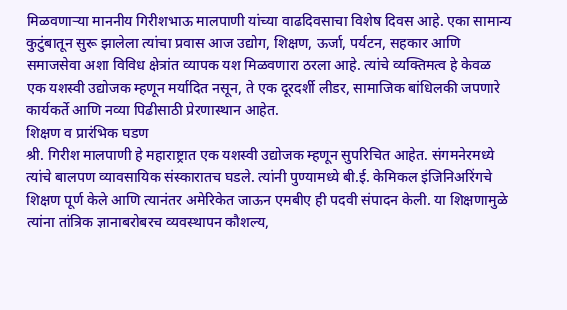मिळवणाऱ्या माननीय गिरीशभाऊ मालपाणी यांच्या वाढदिवसाचा विशेष दिवस आहे. एका सामान्य कुटुंबातून सुरू झालेला त्यांचा प्रवास आज उद्योग, शिक्षण, ऊर्जा, पर्यटन, सहकार आणि समाजसेवा अशा विविध क्षेत्रांत व्यापक यश मिळवणारा ठरला आहे. त्यांचे व्यक्तिमत्व हे केवळ एक यशस्वी उद्योजक म्हणून मर्यादित नसून, ते एक दूरदर्शी लीडर, सामाजिक बांधिलकी जपणारे कार्यकर्ते आणि नव्या पिढीसाठी प्रेरणास्थान आहेत.
शिक्षण व प्रारंभिक घडण
श्री. गिरीश मालपाणी हे महाराष्ट्रात एक यशस्वी उद्योजक म्हणून सुपरिचित आहेत. संगमनेरमध्ये त्यांचे बालपण व्यावसायिक संस्कारातच घडले. त्यांनी पुण्यामध्ये बी.ई. केमिकल इंजिनिअरिंगचे शिक्षण पूर्ण केले आणि त्यानंतर अमेरिकेत जाऊन एमबीए ही पदवी संपादन केली. या शिक्षणामुळे त्यांना तांत्रिक ज्ञानाबरोबरच व्यवस्थापन कौशल्य,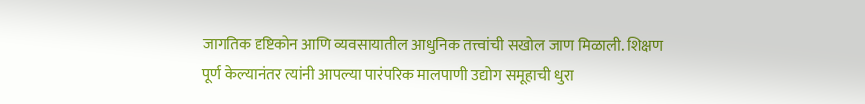जागतिक दृष्टिकोन आणि व्यवसायातील आधुनिक तत्त्वांची सखोल जाण मिळाली. शिक्षण पूर्ण केल्यानंतर त्यांनी आपल्या पारंपरिक मालपाणी उद्योग समूहाची धुरा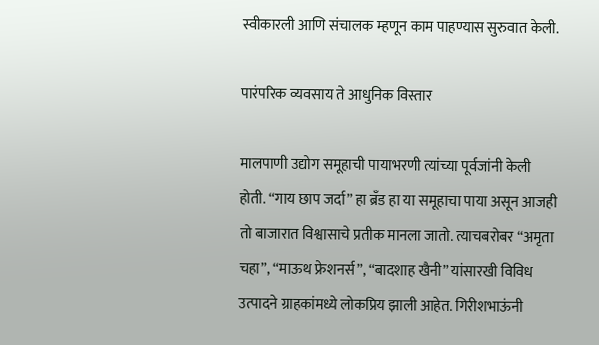स्वीकारली आणि संचालक म्हणून काम पाहण्यास सुरुवात केली.

पारंपरिक व्यवसाय ते आधुनिक विस्तार

मालपाणी उद्योग समूहाची पायाभरणी त्यांच्या पूर्वजांनी केली होती. “गाय छाप जर्दा” हा ब्रँड हा या समूहाचा पाया असून आजही तो बाजारात विश्वासाचे प्रतीक मानला जातो. त्याचबरोबर “अमृता चहा”, “माऊथ फ्रेशनर्स”, “बादशाह खैनी” यांसारखी विविध उत्पादने ग्राहकांमध्ये लोकप्रिय झाली आहेत. गिरीशभाऊंनी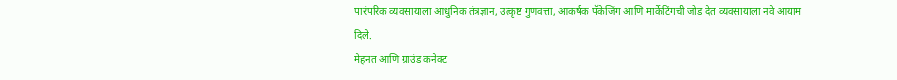पारंपरिक व्यवसायाला आधुनिक तंत्रज्ञान, उत्कृष्ट गुणवत्ता, आकर्षक पॅकेजिंग आणि मार्केटिंगची जोड देत व्यवसायाला नवे आयाम दिले.
मेहनत आणि ग्राउंड कनेक्ट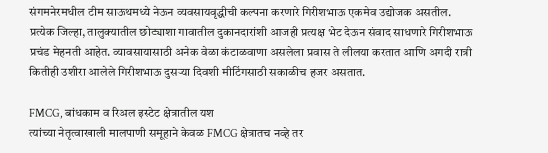संगमनेरमधील टीम साऊथमध्ये नेऊन व्यवसायवृद्धीची कल्पना करणारे गिरीशभाऊ एकमेव उद्योजक असतील. प्रत्येक जिल्हा, तालुक्यातील छोट्याशा गावातील दुकानदारांशी आजही प्रत्यक्ष भेट देऊन संवाद साधणारे गिरीशभाऊ प्रचंड मेहनती आहेत. व्यावसायासाठी अनेक वेळा कंटाळवाणा असलेला प्रवास ते लीलया करतात आणि अगदी रात्री कितीही उशीरा आलेले गिरीशभाऊ दुसऱ्या दिवशी मीटिंगसाठी सकाळीच हजर असतात.

FMCG, बांधकाम व रिअल इस्टेट क्षेत्रातील यश
त्यांच्या नेतृत्वाखाली मालपाणी समूहाने केवळ FMCG क्षेत्रातच नव्हे तर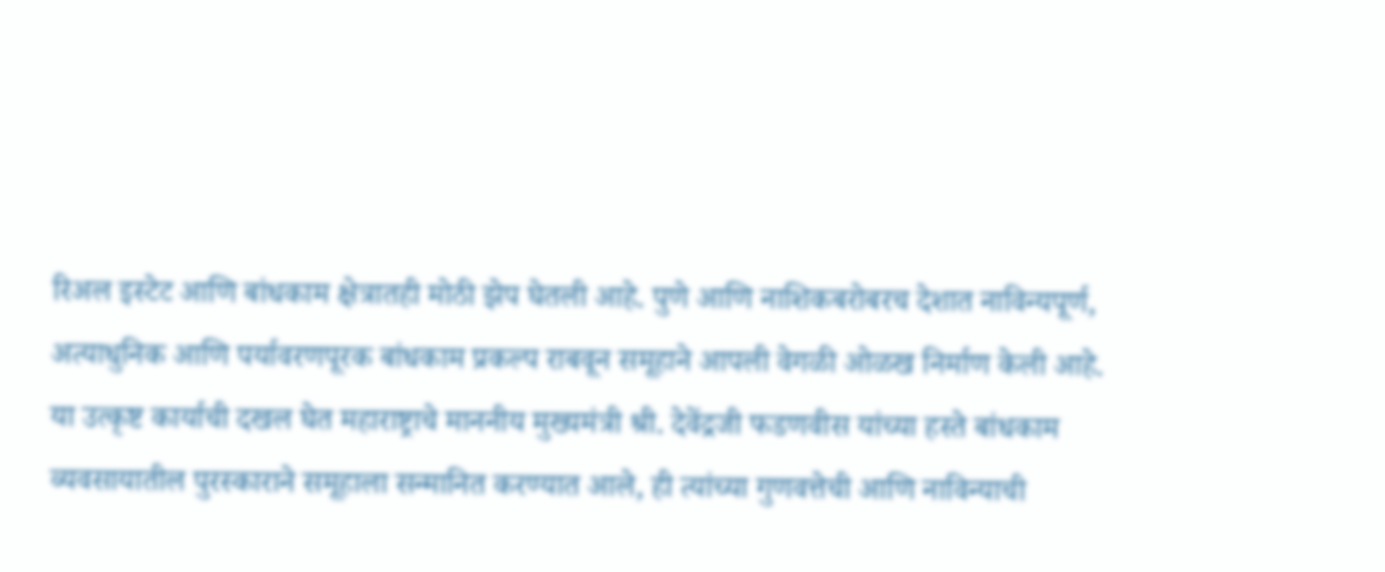रिअल इस्टेट आणि बांधकाम क्षेत्रातही मोठी झेप घेतली आहे. पुणे आणि नाशिकबरोबरच देशात नाविन्यपूर्ण, अत्याधुनिक आणि पर्यावरणपूरक बांधकाम प्रकल्प राबवून समूहाने आपली वेगळी ओळख निर्माण केली आहे. या उत्कृष्ट कार्याची दखल घेत महाराष्ट्राचे माननीय मुख्यमंत्री श्री. देवेंद्रजी फडणवीस यांच्या हस्ते बांधकाम व्यवसायातील पुरस्काराने समूहाला सन्मानित करण्यात आले, ही त्यांच्या गुणवत्तेची आणि नाविन्याची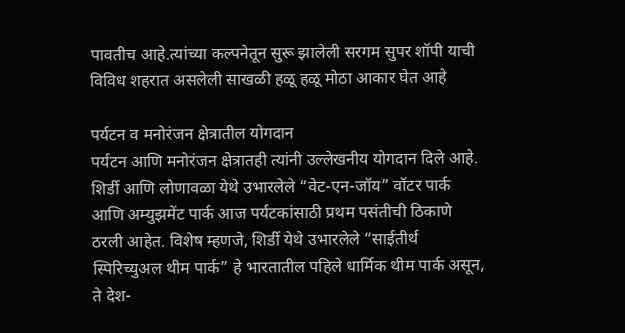पावतीच आहे.त्यांच्या कल्पनेतून सुरू झालेली सरगम सुपर शॉपी याची विविध शहरात असलेली साखळी हळू हळू मोठा आकार घेत आहे

पर्यटन व मनोरंजन क्षेत्रातील योगदान
पर्यटन आणि मनोरंजन क्षेत्रातही त्यांनी उल्लेखनीय योगदान दिले आहे. शिर्डी आणि लोणावळा येथे उभारलेले “वेट-एन-जॉय” वॉटर पार्क आणि अम्युझमेंट पार्क आज पर्यटकांसाठी प्रथम पसंतीची ठिकाणे ठरली आहेत. विशेष म्हणजे, शिर्डी येथे उभारलेले “साईतीर्थ स्पिरिच्युअल थीम पार्क” हे भारतातील पहिले धार्मिक थीम पार्क असून, ते देश-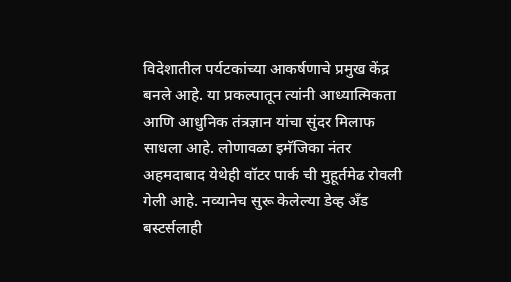विदेशातील पर्यटकांच्या आकर्षणाचे प्रमुख केंद्र बनले आहे. या प्रकल्पातून त्यांनी आध्यात्मिकता आणि आधुनिक तंत्रज्ञान यांचा सुंदर मिलाफ साधला आहे. लोणावळा इमॅजिका नंतर अहमदाबाद येथेही वॉटर पार्क ची मुहूर्तमेढ रोवली गेली आहे. नव्यानेच सुरू केलेल्या डेव्ह अँड बस्टर्सलाही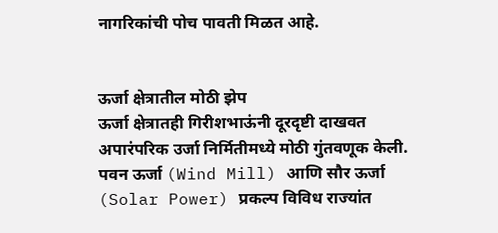नागरिकांची पोच पावती मिळत आहे.


ऊर्जा क्षेत्रातील मोठी झेप
ऊर्जा क्षेत्रातही गिरीशभाऊंनी दूरदृष्टी दाखवत अपारंपरिक उर्जा निर्मितीमध्ये मोठी गुंतवणूक केली. पवन ऊर्जा (Wind Mill) आणि सौर ऊर्जा (Solar Power) प्रकल्प विविध राज्यांत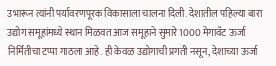उभारून त्यांनी पर्यावरणपूरक विकासाला चालना दिली. देशातील पहिल्या बारा उद्योग समूहांमध्ये स्थान मिळवत आज समूहाने सुमारे 1000 मेगावॅट ऊर्जा निर्मितीचा टप्पा गाठला आहे. ही केवळ उद्योगाची प्रगती नसून, देशाच्या ऊर्जा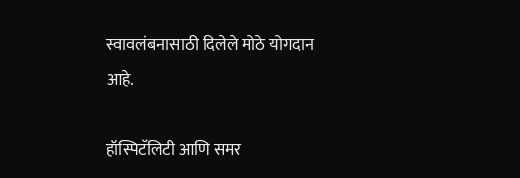स्वावलंबनासाठी दिलेले मोठे योगदान आहे.

हॉस्पिटॅलिटी आणि समर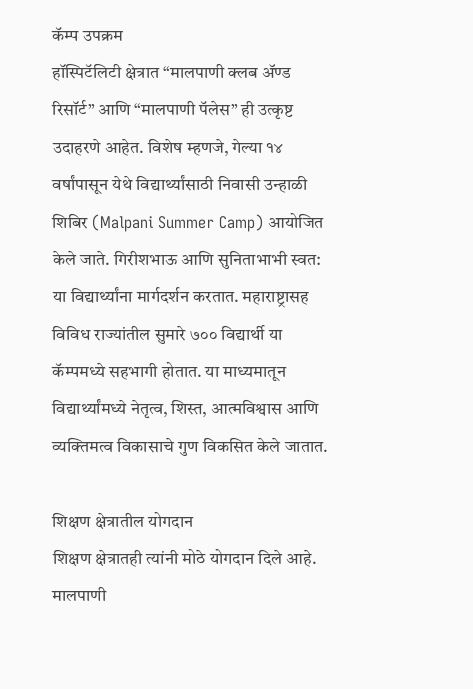कॅम्प उपक्रम
हॉस्पिटॅलिटी क्षेत्रात “मालपाणी क्लब ॲण्ड रिसॉर्ट” आणि “मालपाणी पॅलेस” ही उत्कृष्ट उदाहरणे आहेत. विशेष म्हणजे, गेल्या १४ वर्षांपासून येथे विद्यार्थ्यांसाठी निवासी उन्हाळी शिबिर (Malpani Summer Camp) आयोजित केले जाते. गिरीशभाऊ आणि सुनिताभाभी स्वत: या विद्यार्थ्यांना मार्गदर्शन करतात. महाराष्ट्रासह विविध राज्यांतील सुमारे ७०० विद्यार्थी या कॅम्पमध्ये सहभागी होतात. या माध्यमातून विद्यार्थ्यांमध्ये नेतृत्व, शिस्त, आत्मविश्वास आणि व्यक्तिमत्व विकासाचे गुण विकसित केले जातात.

शिक्षण क्षेत्रातील योगदान
शिक्षण क्षेत्रातही त्यांनी मोठे योगदान दिले आहे. मालपाणी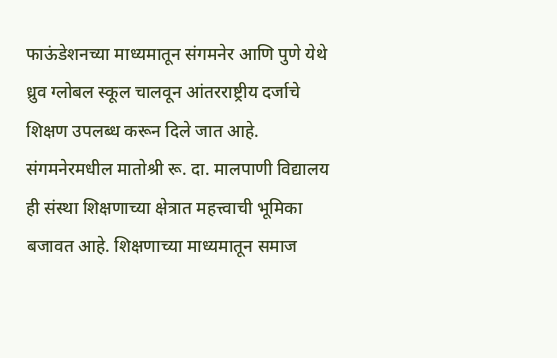फाऊंडेशनच्या माध्यमातून संगमनेर आणि पुणे येथे ध्रुव ग्लोबल स्कूल चालवून आंतरराष्ट्रीय दर्जाचे शिक्षण उपलब्ध करून दिले जात आहे. संगमनेरमधील मातोश्री रू. दा. मालपाणी विद्यालय ही संस्था शिक्षणाच्या क्षेत्रात महत्त्वाची भूमिका बजावत आहे. शिक्षणाच्या माध्यमातून समाज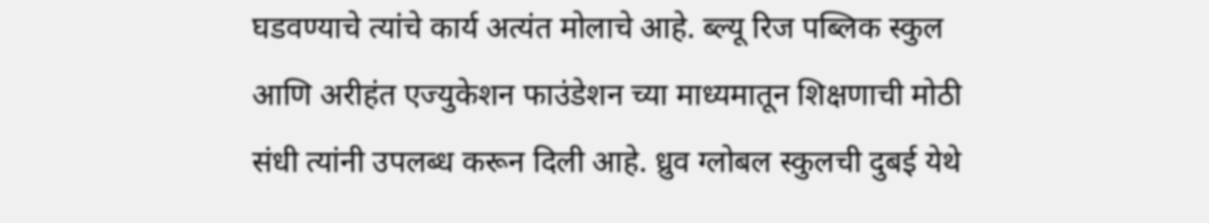घडवण्याचे त्यांचे कार्य अत्यंत मोलाचे आहे. ब्ल्यू रिज पब्लिक स्कुल आणि अरीहंत एज्युकेशन फाउंडेशन च्या माध्यमातून शिक्षणाची मोठी संधी त्यांनी उपलब्ध करून दिली आहे. ध्रुव ग्लोबल स्कुलची दुबई येथे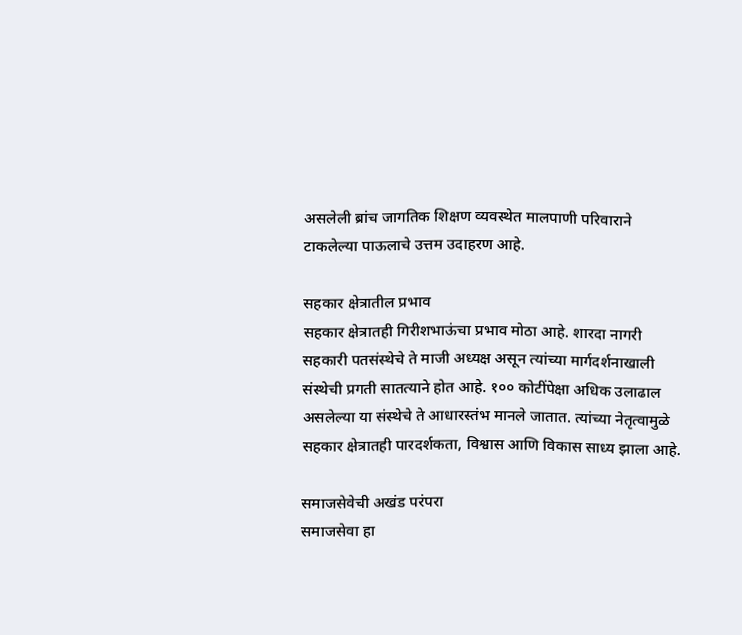असलेली ब्रांच जागतिक शिक्षण व्यवस्थेत मालपाणी परिवाराने टाकलेल्या पाऊलाचे उत्तम उदाहरण आहे.

सहकार क्षेत्रातील प्रभाव
सहकार क्षेत्रातही गिरीशभाऊंचा प्रभाव मोठा आहे. शारदा नागरी सहकारी पतसंस्थेचे ते माजी अध्यक्ष असून त्यांच्या मार्गदर्शनाखाली संस्थेची प्रगती सातत्याने होत आहे. १०० कोटींपेक्षा अधिक उलाढाल असलेल्या या संस्थेचे ते आधारस्तंभ मानले जातात. त्यांच्या नेतृत्वामुळे सहकार क्षेत्रातही पारदर्शकता, विश्वास आणि विकास साध्य झाला आहे.

समाजसेवेची अखंड परंपरा
समाजसेवा हा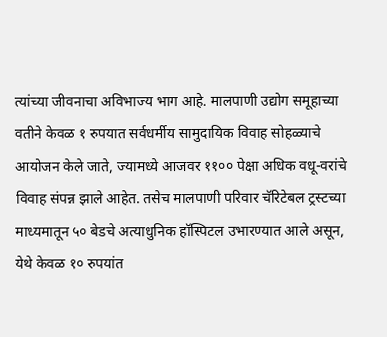त्यांच्या जीवनाचा अविभाज्य भाग आहे. मालपाणी उद्योग समूहाच्या वतीने केवळ १ रुपयात सर्वधर्मीय सामुदायिक विवाह सोहळ्याचे आयोजन केले जाते, ज्यामध्ये आजवर ११०० पेक्षा अधिक वधू-वरांचे विवाह संपन्न झाले आहेत. तसेच मालपाणी परिवार चॅरिटेबल ट्रस्टच्या माध्यमातून ५० बेडचे अत्याधुनिक हॉस्पिटल उभारण्यात आले असून, येथे केवळ १० रुपयांत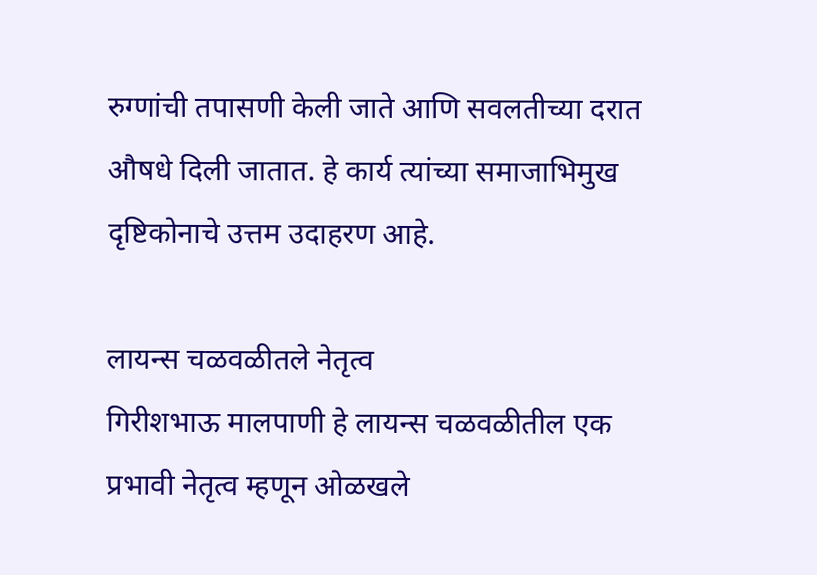रुग्णांची तपासणी केली जाते आणि सवलतीच्या दरात औषधे दिली जातात. हे कार्य त्यांच्या समाजाभिमुख दृष्टिकोनाचे उत्तम उदाहरण आहे.

लायन्स चळवळीतले नेतृत्व
गिरीशभाऊ मालपाणी हे लायन्स चळवळीतील एक प्रभावी नेतृत्व म्हणून ओळखले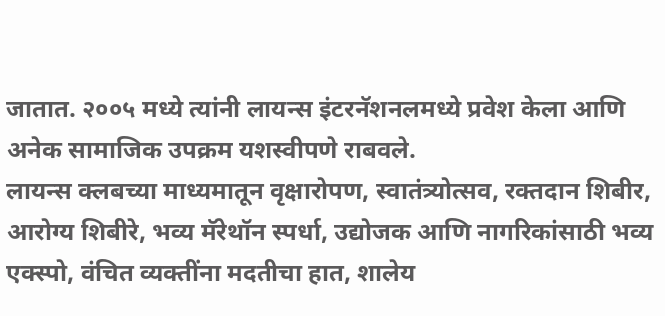जातात. २००५ मध्ये त्यांनी लायन्स इंटरनॅशनलमध्ये प्रवेश केला आणि अनेक सामाजिक उपक्रम यशस्वीपणे राबवले.
लायन्स क्लबच्या माध्यमातून वृक्षारोपण, स्वातंत्र्योत्सव, रक्तदान शिबीर, आरोग्य शिबीरे, भव्य मॅरेथॉन स्पर्धा, उद्योजक आणि नागरिकांसाठी भव्य एक्स्पो, वंचित व्यक्तींना मदतीचा हात, शालेय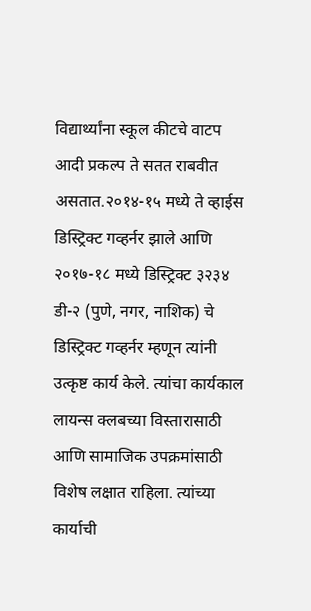विद्यार्थ्यांना स्कूल कीटचे वाटप आदी प्रकल्प ते सतत राबवीत असतात.२०१४-१५ मध्ये ते व्हाईस डिस्ट्रिक्ट गव्हर्नर झाले आणि २०१७-१८ मध्ये डिस्ट्रिक्ट ३२३४ डी-२ (पुणे, नगर, नाशिक) चे डिस्ट्रिक्ट गव्हर्नर म्हणून त्यांनी उत्कृष्ट कार्य केले. त्यांचा कार्यकाल लायन्स क्लबच्या विस्तारासाठी आणि सामाजिक उपक्रमांसाठी विशेष लक्षात राहिला. त्यांच्या कार्याची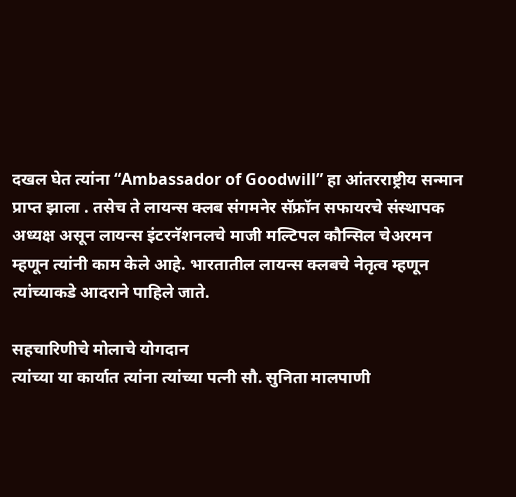दखल घेत त्यांना “Ambassador of Goodwill” हा आंतरराष्ट्रीय सन्मान प्राप्त झाला . तसेच ते लायन्स क्लब संगमनेर सॅफ्रॉन सफायरचे संस्थापक अध्यक्ष असून लायन्स इंटरनॅशनलचे माजी मल्टिपल कौन्सिल चेअरमन म्हणून त्यांनी काम केले आहे. भारतातील लायन्स क्लबचे नेतृत्व म्हणून त्यांच्याकडे आदराने पाहिले जाते.

सहचारिणीचे मोलाचे योगदान
त्यांच्या या कार्यात त्यांना त्यांच्या पत्नी सौ. सुनिता मालपाणी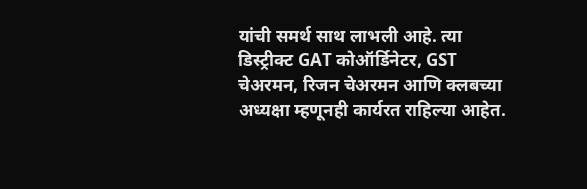यांची समर्थ साथ लाभली आहे. त्या डिस्ट्रीक्ट GAT कोऑर्डिनेटर, GST चेअरमन, रिजन चेअरमन आणि क्लबच्या अध्यक्षा म्हणूनही कार्यरत राहिल्या आहेत.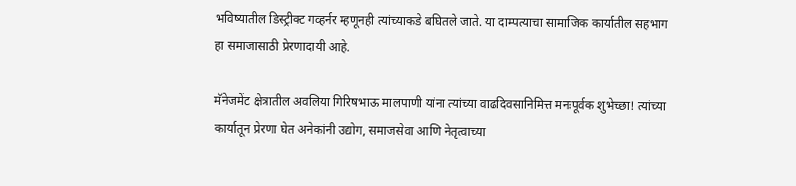भविष्यातील डिस्ट्रीक्ट गव्हर्नर म्हणूनही त्यांच्याकडे बघितले जाते. या दाम्पत्याचा सामाजिक कार्यातील सहभाग हा समाजासाठी प्रेरणादायी आहे.

मॅनेजमेंट क्षेत्रातील अवलिया गिरिषभाऊ मालपाणी यांना त्यांच्या वाढदिवसानिमित्त मनःपूर्वक शुभेच्छा! त्यांच्या कार्यातून प्रेरणा घेत अनेकांनी उद्योग, समाजसेवा आणि नेतृत्वाच्या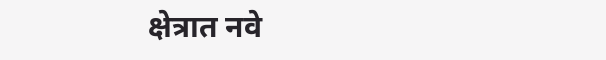क्षेत्रात नवे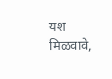यश मिळवावे,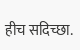हीच सदिच्छा.